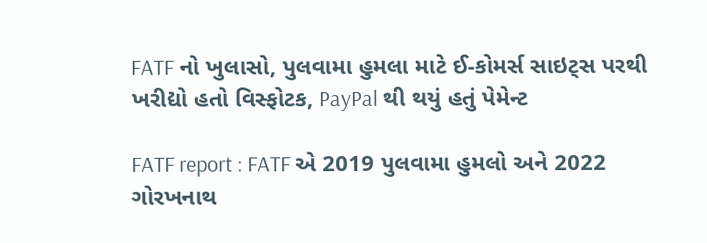FATF નો ખુલાસો, પુલવામા હુમલા માટે ઈ-કોમર્સ સાઇટ્સ પરથી ખરીદ્યો હતો વિસ્ફોટક, PayPal થી થયું હતું પેમેન્ટ

FATF report : FATF એ 2019 પુલવામા હુમલો અને 2022 ગોરખનાથ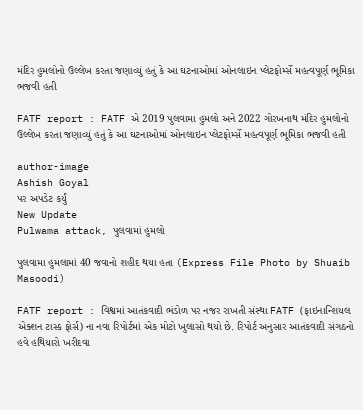મંદિર હુમલોનો ઉલ્લેખ કરતા જણાવ્યું હતું કે આ ઘટનાઓમાં ઓનલાઇન પ્લેટફોર્મ્સે મહત્વપૂર્ણ ભૂમિકા ભજવી હતી

FATF report : FATF એ 2019 પુલવામા હુમલો અને 2022 ગોરખનાથ મંદિર હુમલોનો ઉલ્લેખ કરતા જણાવ્યું હતું કે આ ઘટનાઓમાં ઓનલાઇન પ્લેટફોર્મ્સે મહત્વપૂર્ણ ભૂમિકા ભજવી હતી

author-image
Ashish Goyal
પર અપડેટ કર્યું
New Update
Pulwama attack, પુલવામાં હુમલો

પુલવામા હુમલામાં 40 જવાનો શહીદ થયા હતા (Express File Photo by Shuaib Masoodi)

FATF report : વિશ્વમાં આતંકવાદી ભંડોળ પર નજર રાખતી સંસ્થા FATF (ફાઇનાન્શિયલ એક્શન ટાસ્ક ફોર્સ) ના નવા રિપોર્ટમાં એક મોટો ખુલાસો થયો છે. રિપોર્ટ અનુસાર આતંકવાદી સંગઠનો હવે હથિયારો ખરીદવા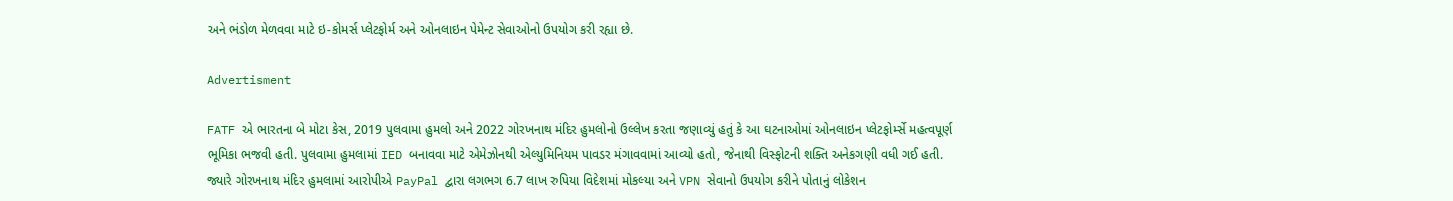અને ભંડોળ મેળવવા માટે ઇ-કોમર્સ પ્લેટફોર્મ અને ઓનલાઇન પેમેન્ટ સેવાઓનો ઉપયોગ કરી રહ્યા છે.

Advertisment

FATF એ ભારતના બે મોટા કેસ, 2019 પુલવામા હુમલો અને 2022 ગોરખનાથ મંદિર હુમલોનો ઉલ્લેખ કરતા જણાવ્યું હતું કે આ ઘટનાઓમાં ઓનલાઇન પ્લેટફોર્મ્સે મહત્વપૂર્ણ ભૂમિકા ભજવી હતી. પુલવામા હુમલામાં IED બનાવવા માટે એમેઝોનથી એલ્યુમિનિયમ પાવડર મંગાવવામાં આવ્યો હતો, જેનાથી વિસ્ફોટની શક્તિ અનેકગણી વધી ગઈ હતી. જ્યારે ગોરખનાથ મંદિર હુમલામાં આરોપીએ PayPal દ્વારા લગભગ 6.7 લાખ રુપિયા વિદેશમાં મોકલ્યા અને VPN સેવાનો ઉપયોગ કરીને પોતાનું લોકેશન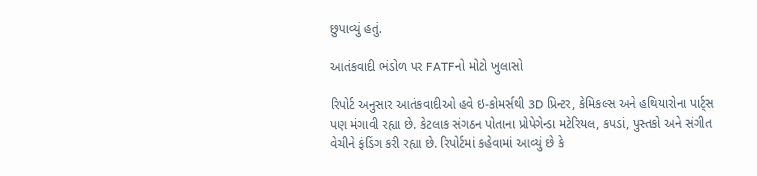છુપાવ્યું હતું.

આતંકવાદી ભંડોળ પર FATFનો મોટો ખુલાસો

રિપોર્ટ અનુસાર આતંકવાદીઓ હવે ઇ-કોમર્સથી 3D પ્રિન્ટર, કેમિકલ્સ અને હથિયારોના પાર્ટ્સ પણ મંગાવી રહ્યા છે. કેટલાક સંગઠન પોતાના પ્રોપેગેન્ડા મટેરિયલ, કપડાં, પુસ્તકો અને સંગીત વેચીને ફંડિંગ કરી રહ્યા છે. રિપોર્ટમાં કહેવામાં આવ્યું છે કે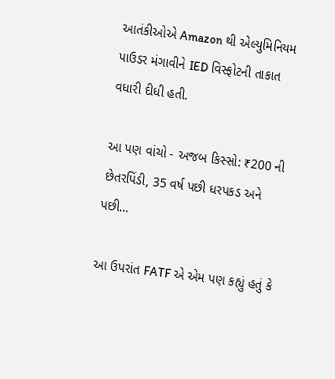આતંકીઓએ Amazon થી એલ્યુમિનિયમ પાઉડર મંગાવીને IED વિસ્ફોટની તાકાત વધારી દીધી હતી.

આ પણ વાંચો - અજબ કિસ્સો: ₹200 ની છેતરપિંડી, 35 વર્ષ પછી ધરપકડ અને પછી…

આ ઉપરાંત FATF એ એમ પણ કહ્યું હતું કે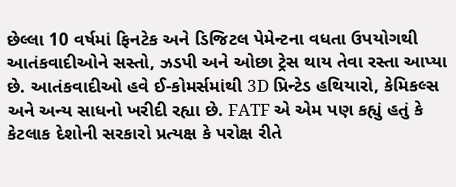છેલ્લા 10 વર્ષમાં ફિનટેક અને ડિજિટલ પેમેન્ટના વધતા ઉપયોગથી આતંકવાદીઓને સસ્તો, ઝડપી અને ઓછા ટ્રેસ થાય તેવા રસ્તા આપ્યા છે. આતંકવાદીઓ હવે ઈ-કોમર્સમાંથી 3D પ્રિન્ટેડ હથિયારો, કેમિકલ્સ અને અન્ય સાધનો ખરીદી રહ્યા છે. FATF એ એમ પણ કહ્યું હતું કે કેટલાક દેશોની સરકારો પ્રત્યક્ષ કે પરોક્ષ રીતે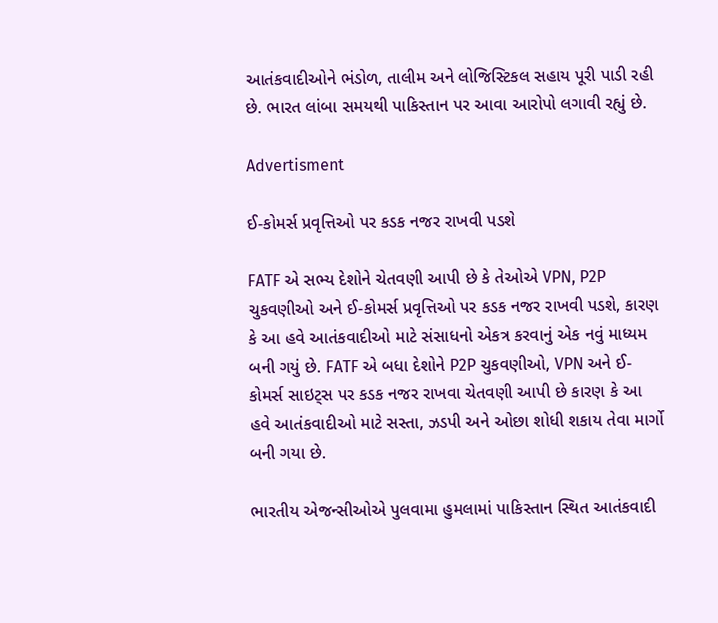આતંકવાદીઓને ભંડોળ, તાલીમ અને લોજિસ્ટિકલ સહાય પૂરી પાડી રહી છે. ભારત લાંબા સમયથી પાકિસ્તાન પર આવા આરોપો લગાવી રહ્યું છે.

Advertisment

ઈ-કોમર્સ પ્રવૃત્તિઓ પર કડક નજર રાખવી પડશે

FATF એ સભ્ય દેશોને ચેતવણી આપી છે કે તેઓએ VPN, P2P ચુકવણીઓ અને ઈ-કોમર્સ પ્રવૃત્તિઓ પર કડક નજર રાખવી પડશે, કારણ કે આ હવે આતંકવાદીઓ માટે સંસાધનો એકત્ર કરવાનું એક નવું માધ્યમ બની ગયું છે. FATF એ બધા દેશોને P2P ચુકવણીઓ, VPN અને ઈ-કોમર્સ સાઇટ્સ પર કડક નજર રાખવા ચેતવણી આપી છે કારણ કે આ હવે આતંકવાદીઓ માટે સસ્તા, ઝડપી અને ઓછા શોધી શકાય તેવા માર્ગો બની ગયા છે.

ભારતીય એજન્સીઓએ પુલવામા હુમલામાં પાકિસ્તાન સ્થિત આતંકવાદી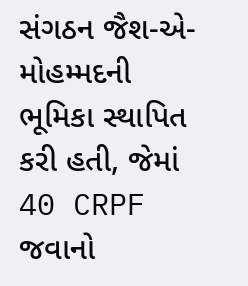સંગઠન જૈશ-એ-મોહમ્મદની ભૂમિકા સ્થાપિત કરી હતી, જેમાં 40 CRPF જવાનો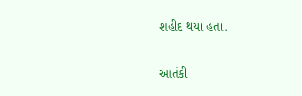શહીદ થયા હતા.

આતંકી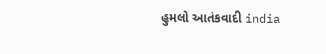હુમલો આતંકવાદી india